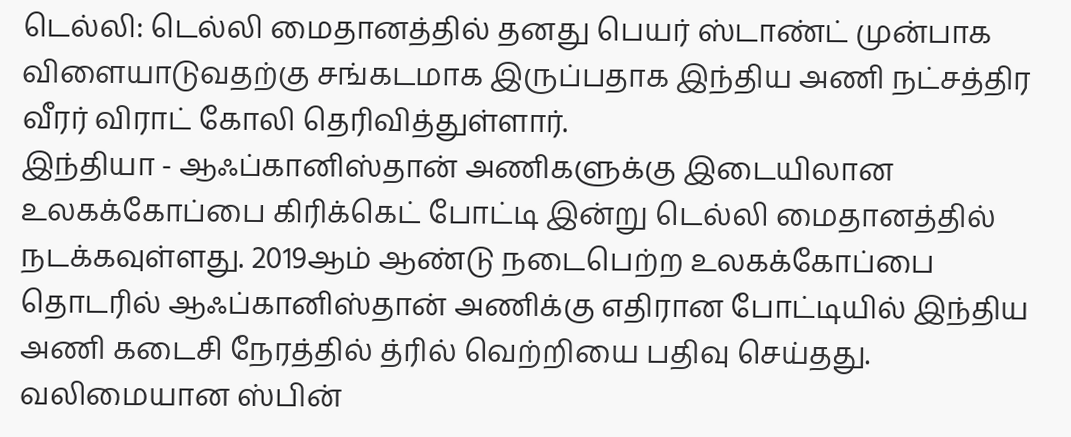டெல்லி: டெல்லி மைதானத்தில் தனது பெயர் ஸ்டாண்ட் முன்பாக விளையாடுவதற்கு சங்கடமாக இருப்பதாக இந்திய அணி நட்சத்திர வீரர் விராட் கோலி தெரிவித்துள்ளார்.
இந்தியா - ஆஃப்கானிஸ்தான் அணிகளுக்கு இடையிலான உலகக்கோப்பை கிரிக்கெட் போட்டி இன்று டெல்லி மைதானத்தில் நடக்கவுள்ளது. 2019ஆம் ஆண்டு நடைபெற்ற உலகக்கோப்பை தொடரில் ஆஃப்கானிஸ்தான் அணிக்கு எதிரான போட்டியில் இந்திய அணி கடைசி நேரத்தில் த்ரில் வெற்றியை பதிவு செய்தது. வலிமையான ஸ்பின்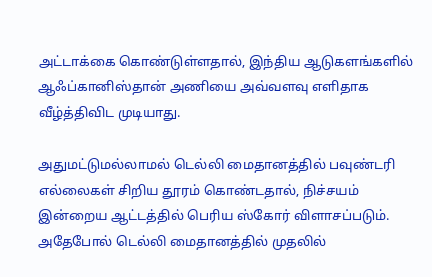அட்டாக்கை கொண்டுள்ளதால், இந்திய ஆடுகளங்களில் ஆஃப்கானிஸ்தான் அணியை அவ்வளவு எளிதாக வீழ்த்திவிட முடியாது.

அதுமட்டுமல்லாமல் டெல்லி மைதானத்தில் பவுண்டரி எல்லைகள் சிறிய தூரம் கொண்டதால், நிச்சயம் இன்றைய ஆட்டத்தில் பெரிய ஸ்கோர் விளாசப்படும். அதேபோல் டெல்லி மைதானத்தில் முதலில்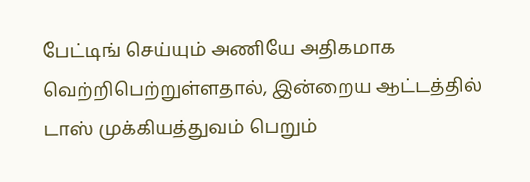பேட்டிங் செய்யும் அணியே அதிகமாக வெற்றிபெற்றுள்ளதால், இன்றைய ஆட்டத்தில் டாஸ் முக்கியத்துவம் பெறும்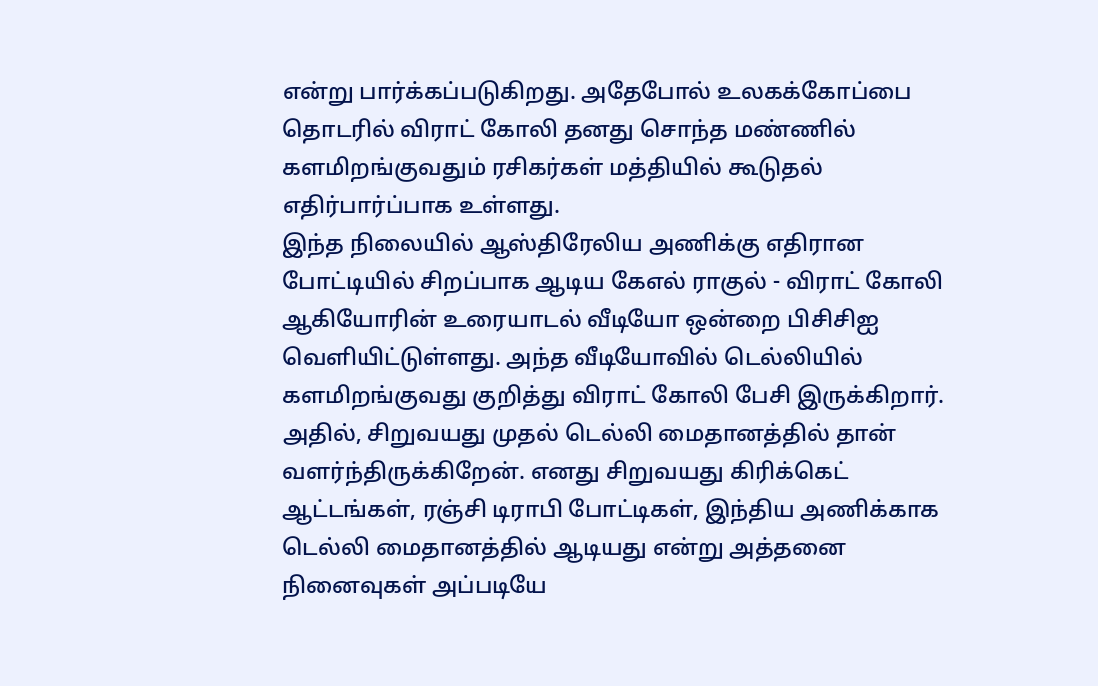என்று பார்க்கப்படுகிறது. அதேபோல் உலகக்கோப்பை தொடரில் விராட் கோலி தனது சொந்த மண்ணில் களமிறங்குவதும் ரசிகர்கள் மத்தியில் கூடுதல் எதிர்பார்ப்பாக உள்ளது.
இந்த நிலையில் ஆஸ்திரேலிய அணிக்கு எதிரான போட்டியில் சிறப்பாக ஆடிய கேஎல் ராகுல் - விராட் கோலி ஆகியோரின் உரையாடல் வீடியோ ஒன்றை பிசிசிஐ வெளியிட்டுள்ளது. அந்த வீடியோவில் டெல்லியில் களமிறங்குவது குறித்து விராட் கோலி பேசி இருக்கிறார். அதில், சிறுவயது முதல் டெல்லி மைதானத்தில் தான் வளர்ந்திருக்கிறேன். எனது சிறுவயது கிரிக்கெட் ஆட்டங்கள், ரஞ்சி டிராபி போட்டிகள், இந்திய அணிக்காக டெல்லி மைதானத்தில் ஆடியது என்று அத்தனை நினைவுகள் அப்படியே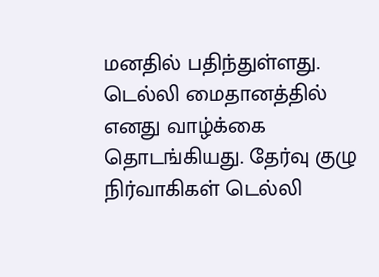மனதில் பதிந்துள்ளது.
டெல்லி மைதானத்தில் எனது வாழ்க்கை தொடங்கியது. தேர்வு குழு நிர்வாகிகள் டெல்லி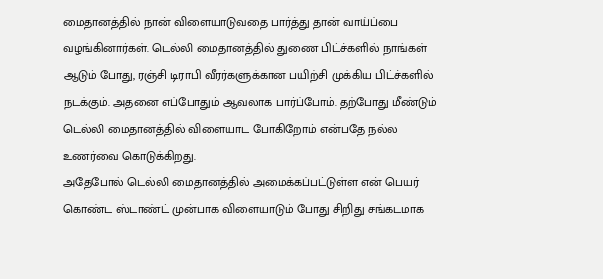மைதானத்தில் நான் விளையாடுவதை பார்த்து தான் வாய்ப்பை வழங்கினார்கள். டெல்லி மைதானத்தில் துணை பிட்ச்களில் நாங்கள் ஆடும் போது, ரஞ்சி டிராபி வீரர்களுக்கான பயிற்சி முக்கிய பிட்ச்களில் நடக்கும். அதனை எப்போதும் ஆவலாக பார்ப்போம். தற்போது மீண்டும் டெல்லி மைதானத்தில் விளையாட போகிறோம் என்பதே நல்ல உணர்வை கொடுக்கிறது.
அதேபோல் டெல்லி மைதானத்தில் அமைக்கப்பட்டுள்ள என் பெயர் கொண்ட ஸ்டாண்ட் முன்பாக விளையாடும் போது சிறிது சங்கடமாக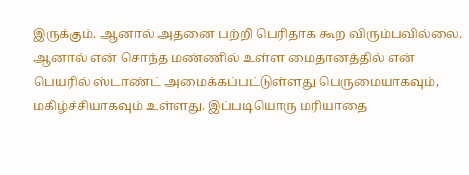இருக்கும். ஆனால் அதனை பற்றி பெரிதாக கூற விரும்பவில்லை. ஆனால் என் சொந்த மண்ணில் உள்ள மைதானத்தில் என் பெயரில் ஸ்டாண்ட் அமைக்கப்பட்டுள்ளது பெருமையாகவும், மகிழ்ச்சியாகவும் உள்ளது. இப்படியொரு மரியாதை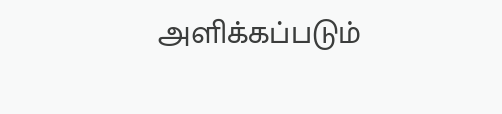அளிக்கப்படும்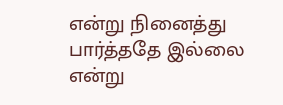என்று நினைத்து பார்த்ததே இல்லை என்று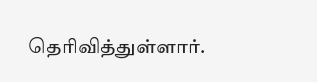தெரிவித்துள்ளார்.